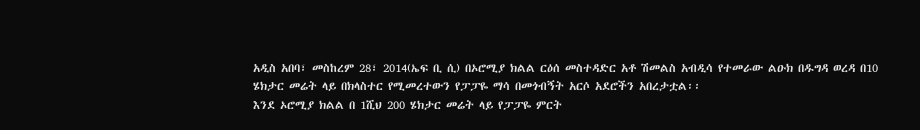አዲስ አበባ፣ መስከረም 28፣ 2014(ኤፍ ቢ ሲ) በኦሮሚያ ክልል ርዕሰ መስተዳድር አቶ ሽመልስ አብዲሳ የተመራው ልዑክ በዱግዳ ወረዳ በ10 ሄክታር መሬት ላይ በክላስተር የሚመረተውን የፓፓዬ ማሳ በመጎብኝት አርሶ አደሮችን አበረታቷል፡፡
እንደ ኦሮሚያ ክልል በ 1ሺህ 200 ሄክታር መሬት ላይ የፓፓዬ ምርት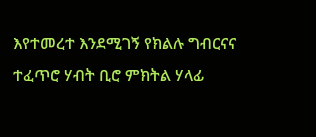እየተመረተ እንደሚገኝ የክልሉ ግብርናና ተፈጥሮ ሃብት ቢሮ ምክትል ሃላፊ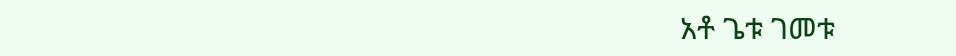አቶ ጌቱ ገመቱ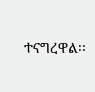ተናግረዋል፡፡